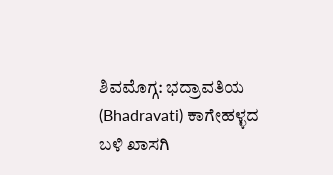ಶಿವಮೊಗ್ಗ: ಭದ್ರಾವತಿಯ (Bhadravati) ಕಾಗೇಹಳ್ಳದ ಬಳಿ ಖಾಸಗಿ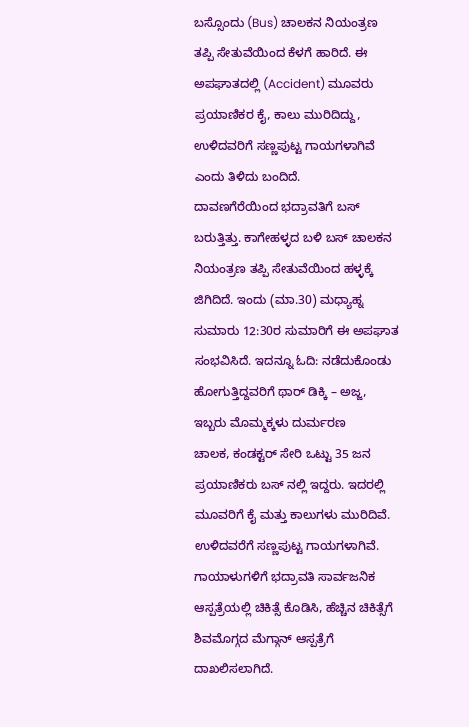ಬಸ್ಸೊಂದು (Bus) ಚಾಲಕನ ನಿಯಂತ್ರಣ ತಪ್ಪಿ ಸೇತುವೆಯಿಂದ ಕೆಳಗೆ ಹಾರಿದೆ. ಈ ಅಪಘಾತದಲ್ಲಿ (Accident) ಮೂವರು ಪ್ರಯಾಣಿಕರ ಕೈ, ಕಾಲು ಮುರಿದಿದ್ದು, ಉಳಿದವರಿಗೆ ಸಣ್ಣಪುಟ್ಟ ಗಾಯಗಳಾಗಿವೆ ಎಂದು ತಿಳಿದು ಬಂದಿದೆ.
ದಾವಣಗೆರೆಯಿಂದ ಭದ್ರಾವತಿಗೆ ಬಸ್ ಬರುತ್ತಿತ್ತು. ಕಾಗೇಹಳ್ಳದ ಬಳಿ ಬಸ್ ಚಾಲಕನ ನಿಯಂತ್ರಣ ತಪ್ಪಿ ಸೇತುವೆಯಿಂದ ಹಳ್ಳಕ್ಕೆ ಜಿಗಿದಿದೆ. ಇಂದು (ಮಾ.30) ಮಧ್ಯಾಹ್ನ ಸುಮಾರು 12:30ರ ಸುಮಾರಿಗೆ ಈ ಅಪಘಾತ ಸಂಭವಿಸಿದೆ. ಇದನ್ನೂ ಓದಿ: ನಡೆದುಕೊಂಡು ಹೋಗುತ್ತಿದ್ದವರಿಗೆ ಥಾರ್ ಡಿಕ್ಕಿ – ಅಜ್ಜ, ಇಬ್ಬರು ಮೊಮ್ಮಕ್ಕಳು ದುರ್ಮರಣ
ಚಾಲಕ, ಕಂಡಕ್ಟರ್ ಸೇರಿ ಒಟ್ಟು 35 ಜನ ಪ್ರಯಾಣಿಕರು ಬಸ್ ನಲ್ಲಿ ಇದ್ದರು. ಇದರಲ್ಲಿ ಮೂವರಿಗೆ ಕೈ ಮತ್ತು ಕಾಲುಗಳು ಮುರಿದಿವೆ. ಉಳಿದವರೆಗೆ ಸಣ್ಣಪುಟ್ಟ ಗಾಯಗಳಾಗಿವೆ. ಗಾಯಾಳುಗಳಿಗೆ ಭದ್ರಾವತಿ ಸಾರ್ವಜನಿಕ ಆಸ್ಪತ್ರೆಯಲ್ಲಿ ಚಿಕಿತ್ಸೆ ಕೊಡಿಸಿ, ಹೆಚ್ಚಿನ ಚಿಕಿತ್ಸೆಗೆ ಶಿವಮೊಗ್ಗದ ಮೆಗ್ಗಾನ್ ಆಸ್ಪತ್ರೆಗೆ ದಾಖಲಿಸಲಾಗಿದೆ.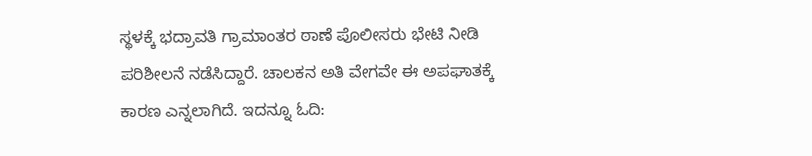ಸ್ಥಳಕ್ಕೆ ಭದ್ರಾವತಿ ಗ್ರಾಮಾಂತರ ಠಾಣೆ ಪೊಲೀಸರು ಭೇಟಿ ನೀಡಿ ಪರಿಶೀಲನೆ ನಡೆಸಿದ್ದಾರೆ. ಚಾಲಕನ ಅತಿ ವೇಗವೇ ಈ ಅಪಘಾತಕ್ಕೆ ಕಾರಣ ಎನ್ನಲಾಗಿದೆ. ಇದನ್ನೂ ಓದಿ: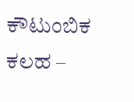ಕೌಟುಂಬಿಕ ಕಲಹ –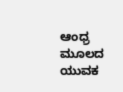ಆಂಧ್ರ ಮೂಲದ ಯುವಕ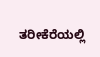ತರೀಕೆರೆಯಲ್ಲಿ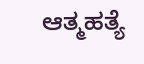ಆತ್ಮಹತ್ಯೆ